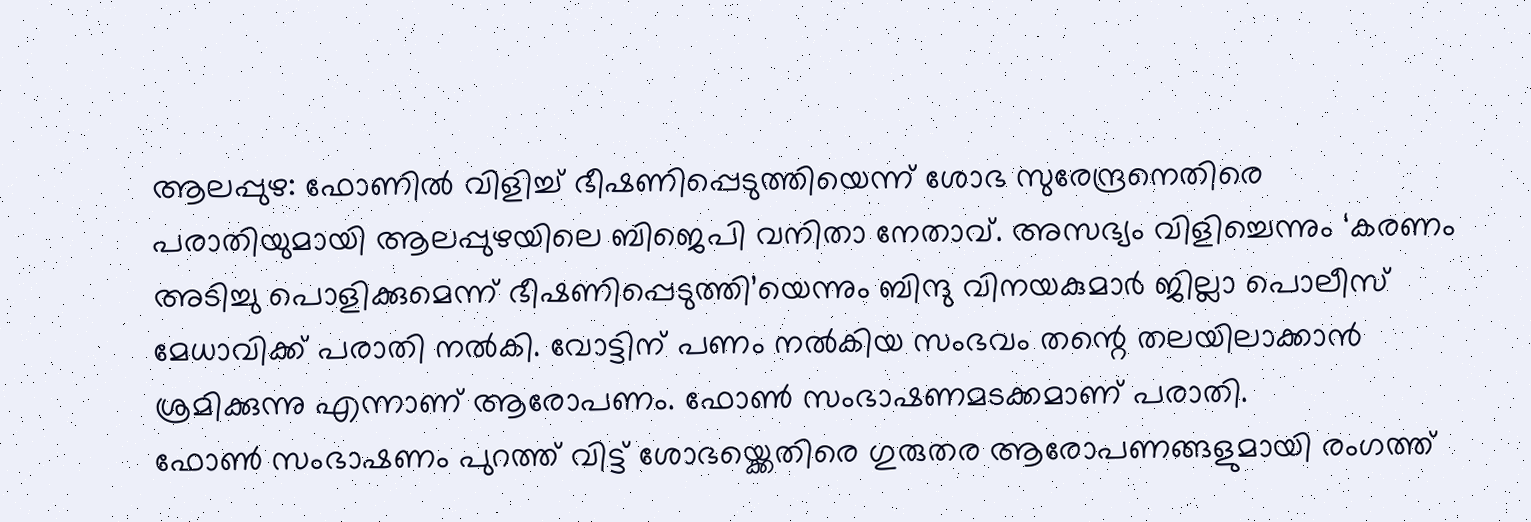ആലപ്പുഴ: ഫോണിൽ വിളിച്ച് ഭീഷണിപ്പെടുത്തിയെന്ന് ശോഭ സുരേന്ദ്രനെതിരെ പരാതിയുമായി ആലപ്പുഴയിലെ ബിജെപി വനിതാ നേതാവ്. അസഭ്യം വിളിച്ചെന്നും ‘കരണം അടിച്ചു പൊളിക്കുമെന്ന് ഭീഷണിപ്പെടുത്തി’യെന്നും ബിന്ദു വിനയകുമാർ ജില്ലാ പൊലീസ് മേധാവിക്ക് പരാതി നൽകി. വോട്ടിന് പണം നൽകിയ സംഭവം തന്റെ തലയിലാക്കാൻ ശ്രമിക്കുന്നു എന്നാണ് ആരോപണം. ഫോൺ സംഭാഷണമടക്കമാണ് പരാതി.
ഫോൺ സംഭാഷണം പുറത്ത് വിട്ട് ശോഭയ്ക്കെതിരെ ഗുരുതര ആരോപണങ്ങളുമായി രംഗത്ത്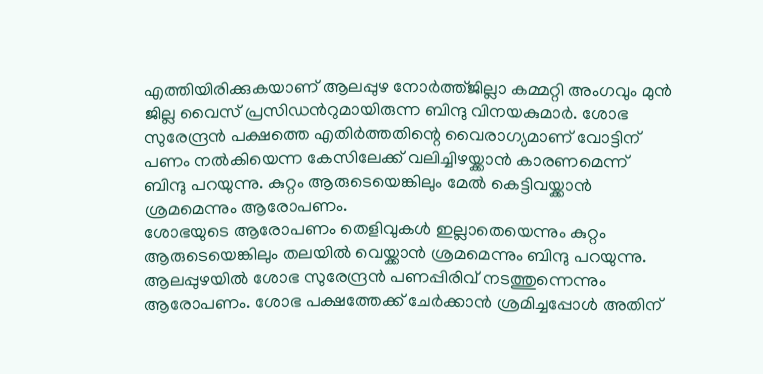എത്തിയിരിക്കുകയാണ് ആലപ്പുഴ നോർത്ത്ജില്ലാ കമ്മറ്റി അംഗവും മുൻ ജില്ല വൈസ് പ്രസിഡൻറുമായിരുന്ന ബിന്ദു വിനയകുമാർ. ശോഭ സുരേന്ദ്രൻ പക്ഷത്തെ എതിർത്തതിന്റെ വൈരാഗ്യമാണ് വോട്ടിന് പണം നൽകിയെന്ന കേസിലേക്ക് വലിച്ചിഴയ്ക്കാൻ കാരണമെന്ന് ബിന്ദു പറയുന്നു. കുറ്റം ആരുടെയെങ്കിലും മേൽ കെട്ടിവയ്ക്കാൻ ശ്രമമെന്നും ആരോപണം.
ശോഭയുടെ ആരോപണം തെളിവുകൾ ഇല്ലാതെയെന്നും കുറ്റം ആരുടെയെങ്കിലും തലയിൽ വെയ്ക്കാൻ ശ്രമമെന്നും ബിന്ദു പറയുന്നു. ആലപ്പുഴയിൽ ശോഭ സുരേന്ദ്രൻ പണപ്പിരിവ് നടത്തുന്നെന്നും ആരോപണം. ശോഭ പക്ഷത്തേക്ക് ചേർക്കാൻ ശ്രമിച്ചപ്പോൾ അതിന്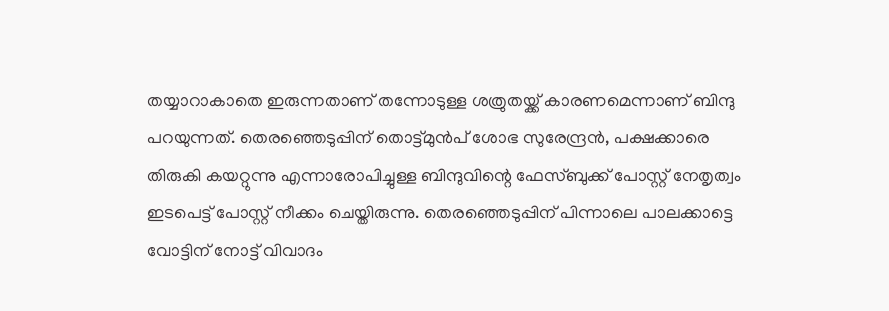തയ്യാറാകാതെ ഇരുന്നതാണ് തന്നോടുള്ള ശത്രുതയ്ക്ക് കാരണമെന്നാണ് ബിന്ദു പറയുന്നത്. തെരഞ്ഞെടുപ്പിന് തൊട്ട്മുൻപ് ശോഭ സുരേന്ദ്രൻ, പക്ഷക്കാരെ തിരുകി കയറ്റുന്നു എന്നാരോപിച്ചുള്ള ബിന്ദുവിന്റെ ഫേസ്ബുക്ക് പോസ്റ്റ് നേതൃത്വം ഇടപെട്ട് പോസ്റ്റ് നീക്കം ചെയ്തിരുന്നു. തെരഞ്ഞെടുപ്പിന് പിന്നാലെ പാലക്കാട്ടെ വോട്ടിന് നോട്ട് വിവാദം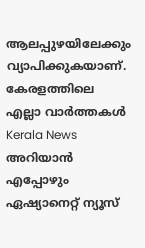ആലപ്പുഴയിലേക്കും വ്യാപിക്കുകയാണ്.
കേരളത്തിലെ എല്ലാ വാർത്തകൾ Kerala News അറിയാൻ എപ്പോഴും ഏഷ്യാനെറ്റ് ന്യൂസ്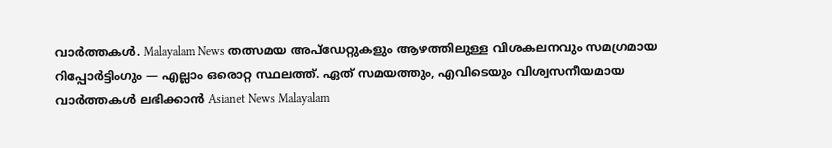വാർത്തകൾ. Malayalam News തത്സമയ അപ്ഡേറ്റുകളും ആഴത്തിലുള്ള വിശകലനവും സമഗ്രമായ റിപ്പോർട്ടിംഗും — എല്ലാം ഒരൊറ്റ സ്ഥലത്ത്. ഏത് സമയത്തും, എവിടെയും വിശ്വസനീയമായ വാർത്തകൾ ലഭിക്കാൻ Asianet News Malayalam